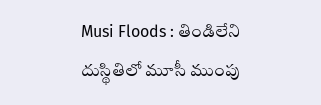Musi Floods : తిండిలేని దుస్థితిలో మూసీ ముంపు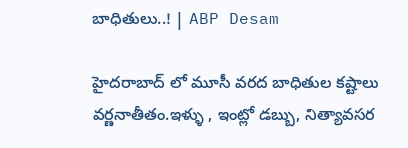బాధితులు..! | ABP Desam

హైదరాబాద్ లో మూసీ వరద బాధితుల కష్టాలు వర్ణనాతీతం.ఇళ్ళు , ఇంట్లో డబ్బు, నిత్యావసర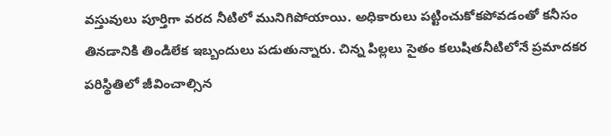వస్తువులు పూర్తిగా వరద నీటిలో మునిగిపోయాయి. అధికారులు పట్టించుకోకపోవడంతో కనీసం తినడానికి తిండిలేక ఇబ్బందులు పడుతున్నారు. చిన్న పిల్లలు సైతం కలుషితనీటిలోనే ప్రమాదకర పరిస్థితిలో జీవించాల్సిన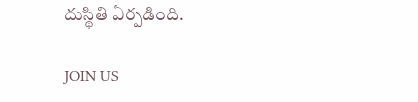దుస్థితి ఏర్పడింది.

JOIN US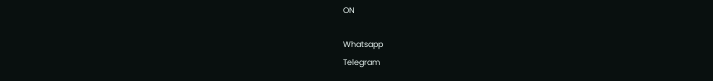ON

Whatsapp
Telegram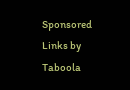Sponsored Links by Taboola